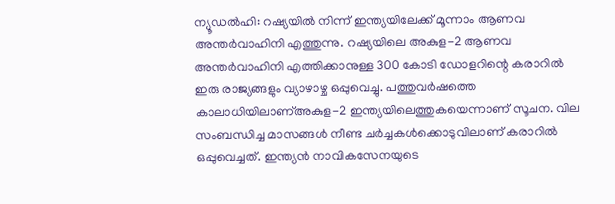ന്യൂഡൽഹി: റഷ്യയിൽ നിന്ന് ഇന്ത്യയിലേക്ക് മൂന്നാം ആണവ അന്തർവാഹിനി എത്തുന്നു. റഷ്യയിലെ അകുള-2 ആണവ അന്തർവാഹിനി എത്തിക്കാനുള്ള 300 കോടി ഡോളറിന്റെ കരാറിൽ ഇരു രാജ്യങ്ങളും വ്യാഴാഴ്ച ഒപ്പുവെച്ചു. പത്തുവർഷത്തെ കാലാധിയിലാണ്അകുള-2 ഇന്ത്യയിലെത്തുകയെന്നാണ് സൂചന. വില സംബന്ധിച്ച മാസങ്ങൾ നീണ്ട ചർച്ചകൾക്കൊടുവിലാണ് കരാറിൽ ഒപ്പുവെച്ചത്. ഇന്ത്യൻ നാവികസേനയുടെ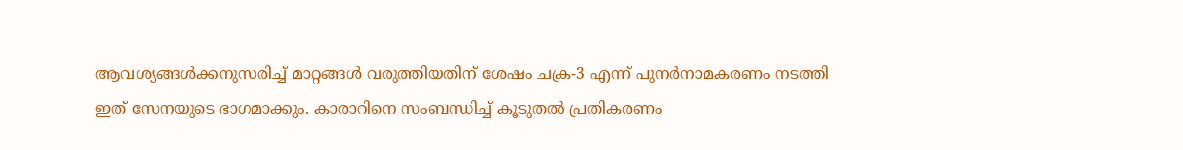ആവശ്യങ്ങൾക്കനുസരിച്ച് മാറ്റങ്ങൾ വരുത്തിയതിന് ശേഷം ചക്ര-3 എന്ന് പുനർനാമകരണം നടത്തി ഇത് സേനയുടെ ഭാഗമാക്കും. കാരാറിനെ സംബന്ധിച്ച് കൂടുതൽ പ്രതികരണം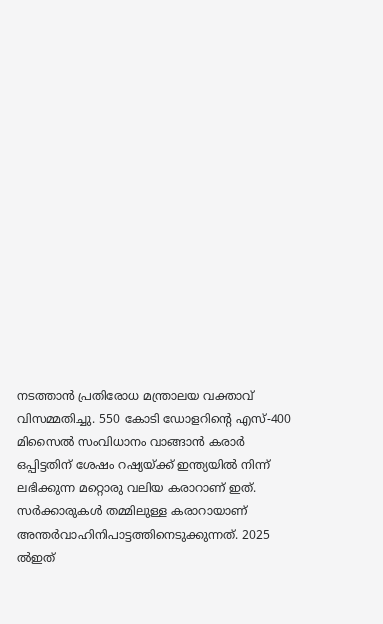നടത്താൻ പ്രതിരോധ മന്ത്രാലയ വക്താവ് വിസമ്മതിച്ചു. 550 കോടി ഡോളറിന്റെ എസ്-400 മിസൈൽ സംവിധാനം വാങ്ങാൻ കരാർ ഒപ്പിട്ടതിന് ശേഷം റഷ്യയ്ക്ക് ഇന്ത്യയിൽ നിന്ന് ലഭിക്കുന്ന മറ്റൊരു വലിയ കരാറാണ് ഇത്. സർക്കാരുകൾ തമ്മിലുള്ള കരാറായാണ് അന്തർവാഹിനിപാട്ടത്തിനെടുക്കുന്നത്. 2025 ൽഇത്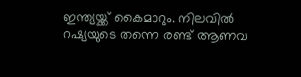ഇന്ത്യയ്ക്ക് കൈമാറും. നിലവിൽ റഷ്യയുടെ തന്നെ രണ്ട് ആണവ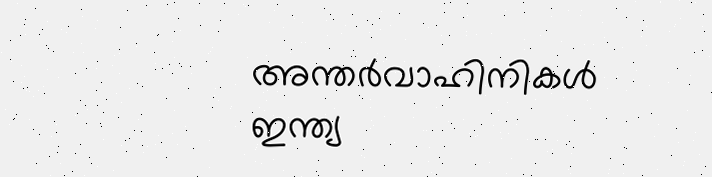അന്തർവാഹിനികൾ ഇന്ത്യ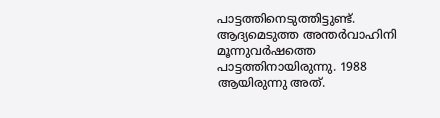പാട്ടത്തിനെടുത്തിട്ടുണ്ട്. ആദ്യമെടുത്ത അന്തർവാഹിനി മൂന്നുവർഷത്തെ പാട്ടത്തിനായിരുന്നു. 1988 ആയിരുന്നു അത്.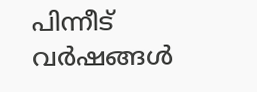പിന്നീട് വർഷങ്ങൾ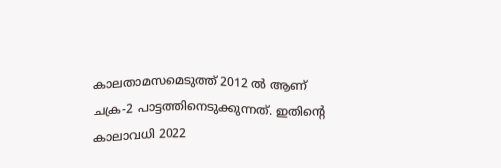കാലതാമസമെടുത്ത് 2012 ൽ ആണ് ചക്ര-2 പാട്ടത്തിനെടുക്കുന്നത്. ഇതിന്റെ കാലാവധി 2022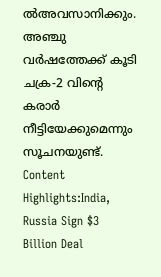ൽഅവസാനിക്കും. അഞ്ചു വർഷത്തേക്ക് കൂടി ചക്ര-2 വിന്റെ കരാർ നീട്ടിയേക്കുമെന്നും സൂചനയുണ്ട്. Content Highlights:India, Russia Sign $3 Billion Deal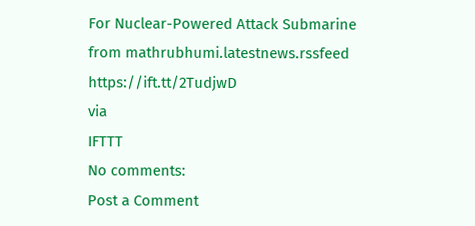For Nuclear-Powered Attack Submarine
from mathrubhumi.latestnews.rssfeed https://ift.tt/2TudjwD
via
IFTTT
No comments:
Post a Comment